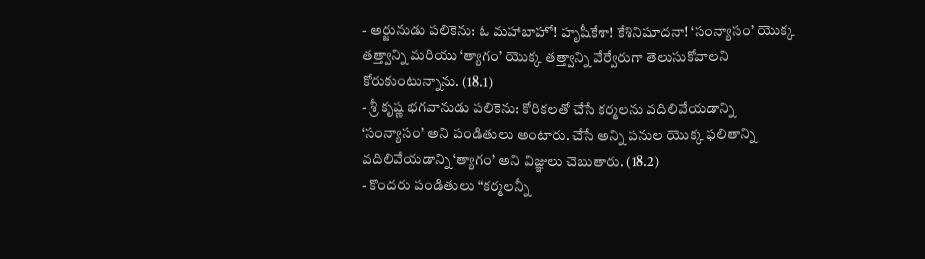- అర్జునుడు పలికెను: ఓ మహాబాహో! హృషీకేశా! కేశినిషూదనా! ‘సంన్యాసం’ యొక్క తత్త్వాన్ని మరియు ‘త్యాగం’ యొక్క తత్త్వాన్ని వేర్వేరుగా తెలుసుకోవాలని కోరుకుంటున్నాను. (18.1)
- శ్రీ కృష్ణ భగవానుడు పలికెను: కోరికలతో చేసే కర్మలను వదిలివేయడాన్ని ‘సంన్యాసం’ అని పండితులు అంటారు. చేసే అన్ని పనుల యొక్క ఫలితాన్ని వదిలివేయడాన్ని ‘త్యాగం’ అని విజ్ఞులు చెబుతారు. (18.2)
- కొందరు పండితులు “కర్మలన్నీ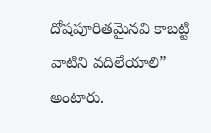దోషపూరితమైనవి కాబట్టి వాటిని వదిలేయాలి” అంటారు.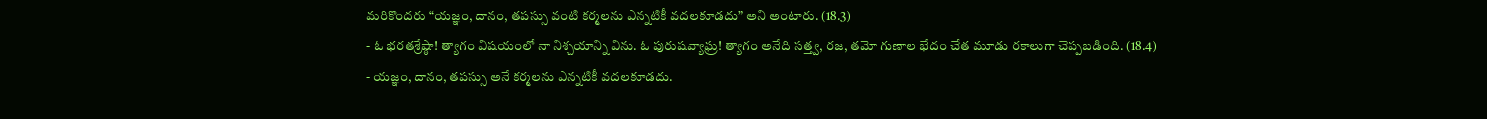మరికొందరు “యజ్ఞం, దానం, తపస్సు వంటి కర్మలను ఎన్నటికీ వదలకూడదు” అని అంటారు. (18.3)
- ఓ భరతశ్రేష్ఠా! త్యాగం విషయంలో నా నిశ్చయాన్ని విను. ఓ పురుషవ్యాఘ్ర! త్యాగం అనేది సత్త్వ, రజ, తమో గుణాల భేదం చేత మూడు రకాలుగా చెప్పబడింది. (18.4)
- యజ్ఞం, దానం, తపస్సు అనే కర్మలను ఎన్నటికీ వదలకూడదు.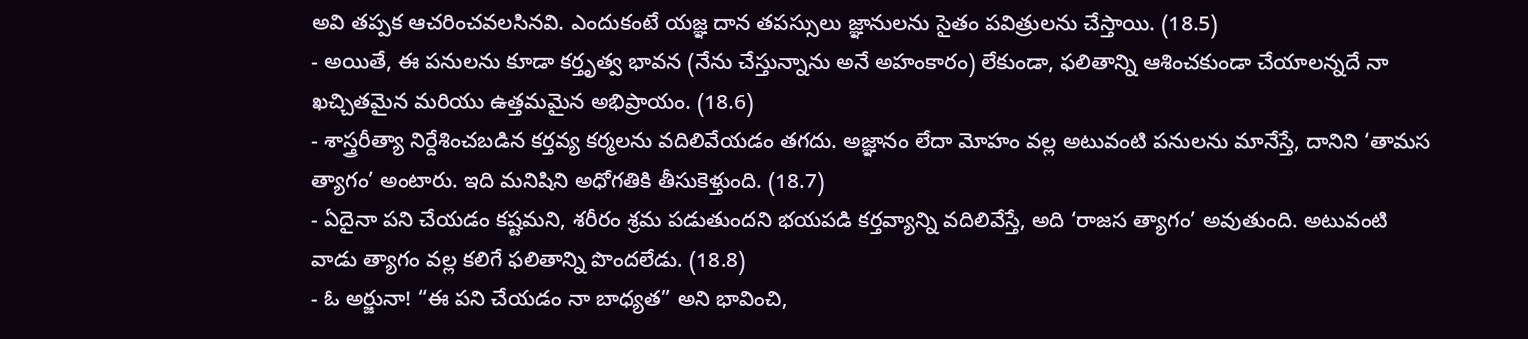అవి తప్పక ఆచరించవలసినవి. ఎందుకంటే యజ్ఞ దాన తపస్సులు జ్ఞానులను సైతం పవిత్రులను చేస్తాయి. (18.5)
- అయితే, ఈ పనులను కూడా కర్తృత్వ భావన (నేను చేస్తున్నాను అనే అహంకారం) లేకుండా, ఫలితాన్ని ఆశించకుండా చేయాలన్నదే నా ఖచ్చితమైన మరియు ఉత్తమమైన అభిప్రాయం. (18.6)
- శాస్త్రరీత్యా నిర్దేశించబడిన కర్తవ్య కర్మలను వదిలివేయడం తగదు. అజ్ఞానం లేదా మోహం వల్ల అటువంటి పనులను మానేస్తే, దానిని ‘తామస త్యాగం’ అంటారు. ఇది మనిషిని అధోగతికి తీసుకెళ్తుంది. (18.7)
- ఏదైనా పని చేయడం కష్టమని, శరీరం శ్రమ పడుతుందని భయపడి కర్తవ్యాన్ని వదిలివేస్తే, అది ‘రాజస త్యాగం’ అవుతుంది. అటువంటి వాడు త్యాగం వల్ల కలిగే ఫలితాన్ని పొందలేడు. (18.8)
- ఓ అర్జునా! “ఈ పని చేయడం నా బాధ్యత” అని భావించి,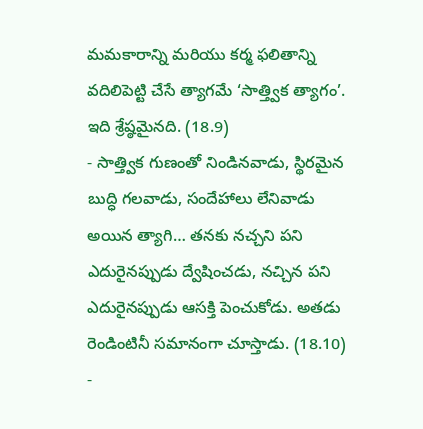మమకారాన్ని మరియు కర్మ ఫలితాన్ని వదిలిపెట్టి చేసే త్యాగమే ‘సాత్త్విక త్యాగం’. ఇది శ్రేష్ఠమైనది. (18.9)
- సాత్త్విక గుణంతో నిండినవాడు, స్థిరమైన బుద్ధి గలవాడు, సందేహాలు లేనివాడు అయిన త్యాగి… తనకు నచ్చని పని ఎదురైనప్పుడు ద్వేషించడు, నచ్చిన పని ఎదురైనప్పుడు ఆసక్తి పెంచుకోడు. అతడు రెండింటినీ సమానంగా చూస్తాడు. (18.10)
-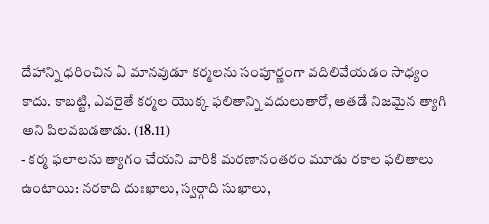దేహాన్ని ధరించిన ఏ మానవుడూ కర్మలను సంపూర్ణంగా వదిలివేయడం సాధ్యం కాదు. కాబట్టి, ఎవరైతే కర్మల యొక్క ఫలితాన్ని వదులుతారో, అతడే నిజమైన త్యాగి అని పిలవబడతాడు. (18.11)
- కర్మ ఫలాలను త్యాగం చేయని వారికి మరణానంతరం మూడు రకాల ఫలితాలు ఉంటాయి: నరకాది దుఃఖాలు, స్వర్గాది సుఖాలు,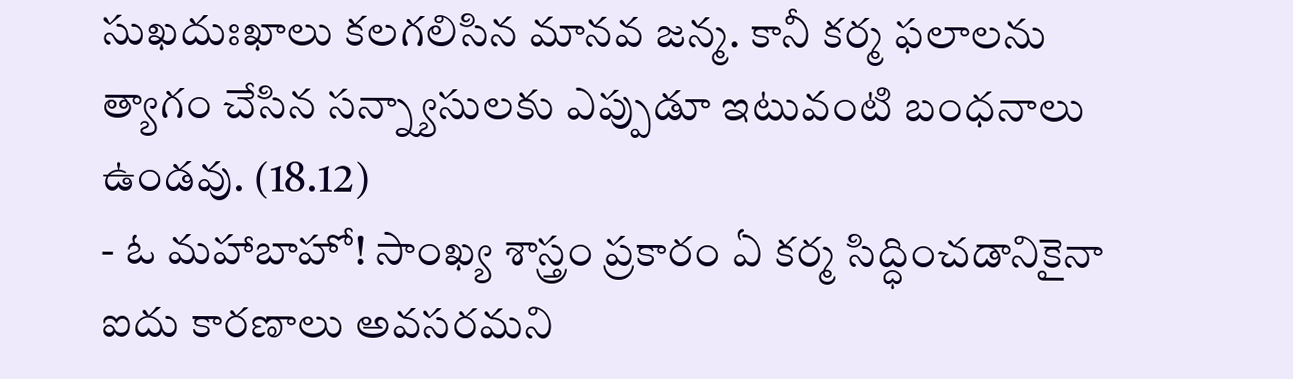సుఖదుఃఖాలు కలగలిసిన మానవ జన్మ. కానీ కర్మ ఫలాలను త్యాగం చేసిన సన్న్యాసులకు ఎప్పుడూ ఇటువంటి బంధనాలు ఉండవు. (18.12)
- ఓ మహాబాహో! సాంఖ్య శాస్త్రం ప్రకారం ఏ కర్మ సిద్ధించడానికైనా ఐదు కారణాలు అవసరమని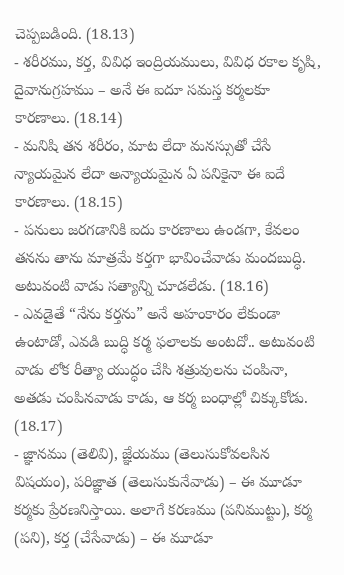చెప్పబడింది. (18.13)
- శరీరము, కర్త, వివిధ ఇంద్రియములు, వివిధ రకాల కృషి, దైవానుగ్రహము – అనే ఈ ఐదూ సమస్త కర్మలకూ కారణాలు. (18.14)
- మనిషి తన శరీరం, మాట లేదా మనస్సుతో చేసే న్యాయమైన లేదా అన్యాయమైన ఏ పనికైనా ఈ ఐదే కారణాలు. (18.15)
- పనులు జరగడానికి ఐదు కారణాలు ఉండగా, కేవలం తనను తాను మాత్రమే కర్తగా భావించేవాడు మందబుద్ధి. అటువంటి వాడు సత్యాన్ని చూడలేడు. (18.16)
- ఎవడైతే “నేను కర్తను” అనే అహంకారం లేకుండా ఉంటాడో, ఎవడి బుద్ధి కర్మ ఫలాలకు అంటదో.. అటువంటి వాడు లోక రీత్యా యుద్ధం చేసి శత్రువులను చంపినా, అతడు చంపినవాడు కాడు, ఆ కర్మ బంధాల్లో చిక్కుకోడు. (18.17)
- జ్ఞానము (తెలివి), జ్ఞేయము (తెలుసుకోవలసిన విషయం), పరిజ్ఞాత (తెలుసుకునేవాడు) – ఈ మూడూ కర్మకు ప్రేరణనిస్తాయి. అలాగే కరణము (పనిముట్టు), కర్మ (పని), కర్త (చేసేవాడు) – ఈ మూడూ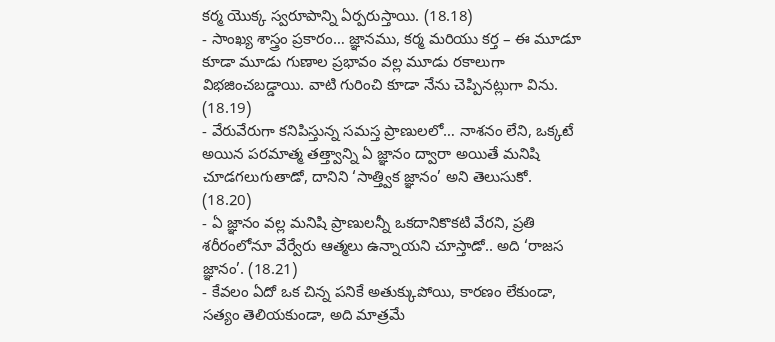కర్మ యొక్క స్వరూపాన్ని ఏర్పరుస్తాయి. (18.18)
- సాంఖ్య శాస్త్రం ప్రకారం… జ్ఞానము, కర్మ మరియు కర్త – ఈ మూడూ కూడా మూడు గుణాల ప్రభావం వల్ల మూడు రకాలుగా విభజించబడ్డాయి. వాటి గురించి కూడా నేను చెప్పినట్లుగా విను. (18.19)
- వేరువేరుగా కనిపిస్తున్న సమస్త ప్రాణులలో… నాశనం లేని, ఒక్కటే అయిన పరమాత్మ తత్త్వాన్ని ఏ జ్ఞానం ద్వారా అయితే మనిషి చూడగలుగుతాడో, దానిని ‘సాత్త్విక జ్ఞానం’ అని తెలుసుకో. (18.20)
- ఏ జ్ఞానం వల్ల మనిషి ప్రాణులన్నీ ఒకదానికొకటి వేరని, ప్రతి శరీరంలోనూ వేర్వేరు ఆత్మలు ఉన్నాయని చూస్తాడో.. అది ‘రాజస జ్ఞానం’. (18.21)
- కేవలం ఏదో ఒక చిన్న పనికే అతుక్కుపోయి, కారణం లేకుండా, సత్యం తెలియకుండా, అది మాత్రమే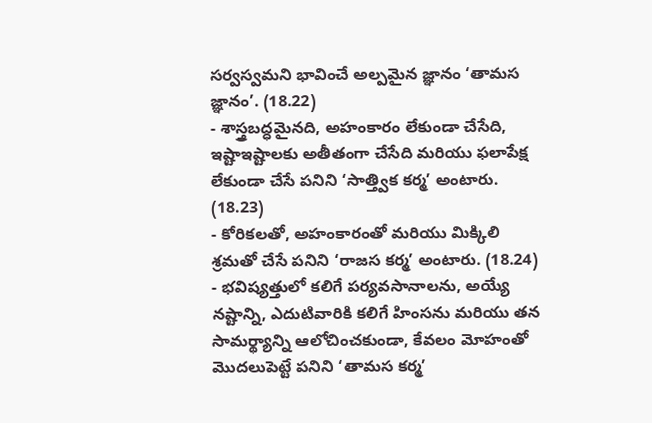సర్వస్వమని భావించే అల్పమైన జ్ఞానం ‘తామస జ్ఞానం’. (18.22)
- శాస్త్రబద్ధమైనది, అహంకారం లేకుండా చేసేది, ఇష్టాఇష్టాలకు అతీతంగా చేసేది మరియు ఫలాపేక్ష లేకుండా చేసే పనిని ‘సాత్త్విక కర్మ’ అంటారు. (18.23)
- కోరికలతో, అహంకారంతో మరియు మిక్కిలి శ్రమతో చేసే పనిని ‘రాజస కర్మ’ అంటారు. (18.24)
- భవిష్యత్తులో కలిగే పర్యవసానాలను, అయ్యే నష్టాన్ని, ఎదుటివారికి కలిగే హింసను మరియు తన సామర్థ్యాన్ని ఆలోచించకుండా, కేవలం మోహంతో మొదలుపెట్టే పనిని ‘తామస కర్మ’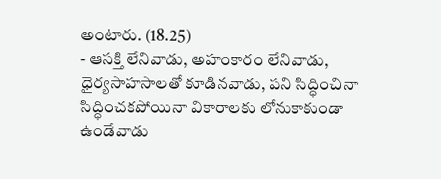అంటారు. (18.25)
- ఆసక్తి లేనివాడు, అహంకారం లేనివాడు, ధైర్యసాహసాలతో కూడినవాడు, పని సిద్ధించినా సిద్ధించకపోయినా వికారాలకు లోనుకాకుండా ఉండేవాడు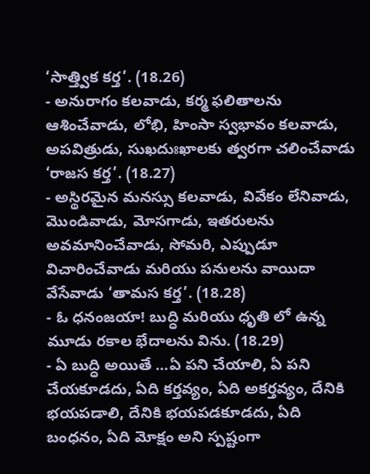‘సాత్త్విక కర్త’. (18.26)
- అనురాగం కలవాడు, కర్మ ఫలితాలను ఆశించేవాడు, లోభి, హింసా స్వభావం కలవాడు, అపవిత్రుడు, సుఖదుఃఖాలకు త్వరగా చలించేవాడు ‘రాజస కర్త’. (18.27)
- అస్థిరమైన మనస్సు కలవాడు, వివేకం లేనివాడు, మొండివాడు, మోసగాడు, ఇతరులను అవమానించేవాడు, సోమరి, ఎప్పుడూ విచారించేవాడు మరియు పనులను వాయిదా వేసేవాడు ‘తామస కర్త’. (18.28)
- ఓ ధనంజయా! బుద్ధి మరియు ధృతి లో ఉన్న మూడు రకాల భేదాలను విను. (18.29)
- ఏ బుద్ధి అయితే …ఏ పని చేయాలి, ఏ పని చేయకూడదు, ఏది కర్తవ్యం, ఏది అకర్తవ్యం, దేనికి భయపడాలి, దేనికి భయపడకూడదు, ఏది బంధనం, ఏది మోక్షం అని స్పష్టంగా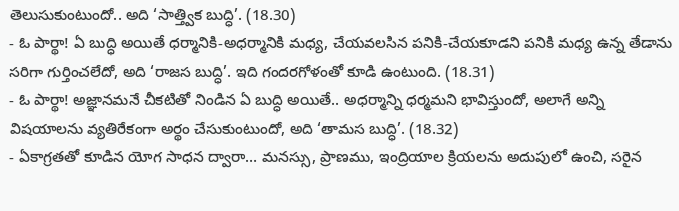తెలుసుకుంటుందో.. అది ‘సాత్త్విక బుద్ధి’. (18.30)
- ఓ పార్థా! ఏ బుద్ధి అయితే ధర్మానికి-అధర్మానికి మధ్య, చేయవలసిన పనికి-చేయకూడని పనికి మధ్య ఉన్న తేడాను సరిగా గుర్తించలేదో, అది ‘రాజస బుద్ధి’. ఇది గందరగోళంతో కూడి ఉంటుంది. (18.31)
- ఓ పార్థా! అజ్ఞానమనే చీకటితో నిండిన ఏ బుద్ధి అయితే.. అధర్మాన్ని ధర్మమని భావిస్తుందో, అలాగే అన్ని విషయాలను వ్యతిరేకంగా అర్థం చేసుకుంటుందో, అది ‘తామస బుద్ధి’. (18.32)
- ఏకాగ్రతతో కూడిన యోగ సాధన ద్వారా… మనస్సు, ప్రాణము, ఇంద్రియాల క్రియలను అదుపులో ఉంచి, సరైన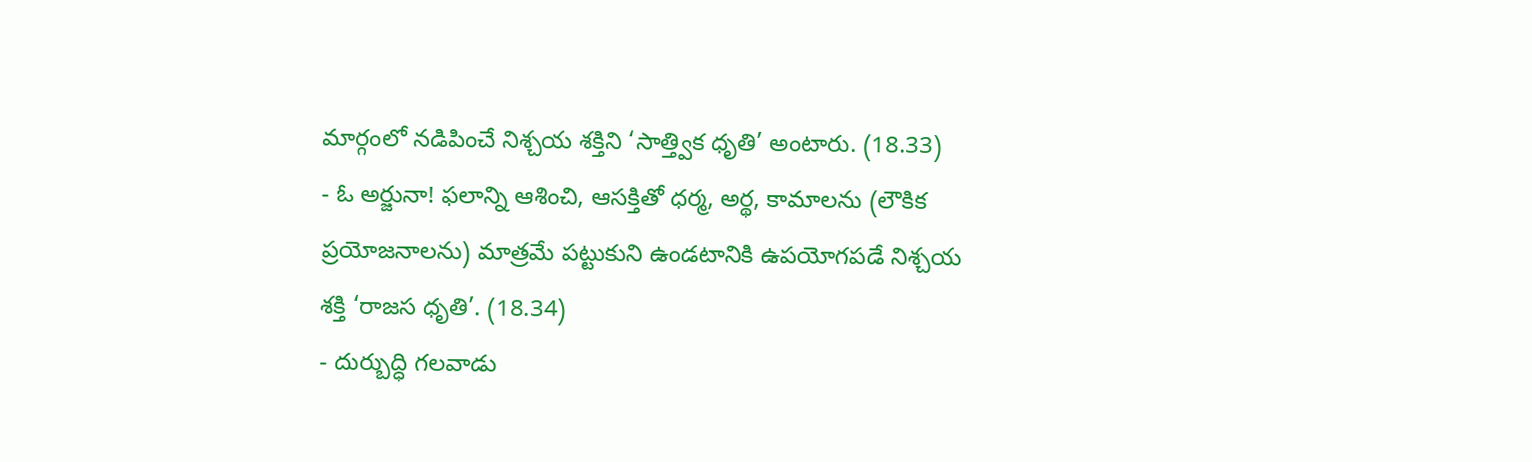మార్గంలో నడిపించే నిశ్చయ శక్తిని ‘సాత్త్విక ధృతి’ అంటారు. (18.33)
- ఓ అర్జునా! ఫలాన్ని ఆశించి, ఆసక్తితో ధర్మ, అర్థ, కామాలను (లౌకిక ప్రయోజనాలను) మాత్రమే పట్టుకుని ఉండటానికి ఉపయోగపడే నిశ్చయ శక్తి ‘రాజస ధృతి’. (18.34)
- దుర్బుద్ధి గలవాడు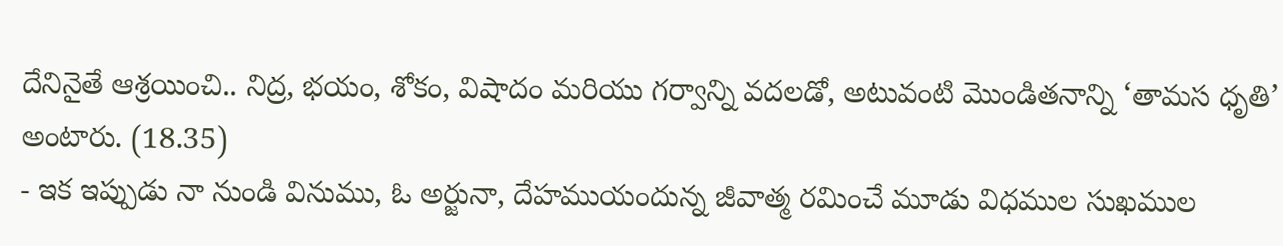దేనినైతే ఆశ్రయించి.. నిద్ర, భయం, శోకం, విషాదం మరియు గర్వాన్ని వదలడో, అటువంటి మొండితనాన్ని ‘తామస ధృతి’ అంటారు. (18.35)
- ఇక ఇప్పుడు నా నుండి వినుము, ఓ అర్జునా, దేహముయందున్న జీవాత్మ రమించే మూడు విధముల సుఖముల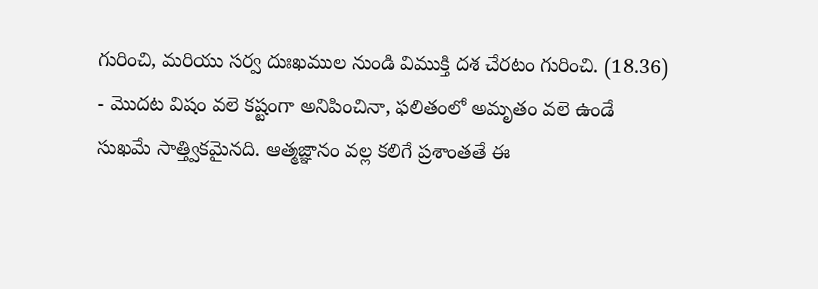గురించి, మరియు సర్వ దుఃఖముల నుండి విముక్తి దశ చేరటం గురించి. (18.36)
- మొదట విషం వలె కష్టంగా అనిపించినా, ఫలితంలో అమృతం వలె ఉండే సుఖమే సాత్త్వికమైనది. ఆత్మజ్ఞానం వల్ల కలిగే ప్రశాంతతే ఈ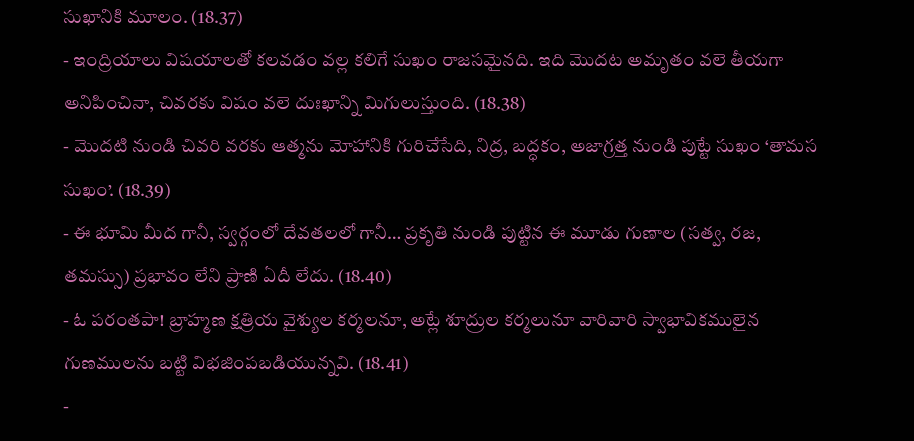సుఖానికి మూలం. (18.37)
- ఇంద్రియాలు విషయాలతో కలవడం వల్ల కలిగే సుఖం రాజసమైనది. ఇది మొదట అమృతం వలె తీయగా అనిపించినా, చివరకు విషం వలె దుఃఖాన్ని మిగులుస్తుంది. (18.38)
- మొదటి నుండి చివరి వరకు ఆత్మను మోహానికి గురిచేసేది, నిద్ర, బద్ధకం, అజాగ్రత్త నుండి పుట్టే సుఖం ‘తామస సుఖం’. (18.39)
- ఈ భూమి మీద గానీ, స్వర్గంలో దేవతలలో గానీ… ప్రకృతి నుండి పుట్టిన ఈ మూడు గుణాల (సత్వ, రజ, తమస్సు) ప్రభావం లేని ప్రాణి ఏదీ లేదు. (18.40)
- ఓ పరంతపా! బ్రాహ్మణ క్షత్రియ వైశ్యుల కర్మలనూ, అట్లే శూద్రుల కర్మలునూ వారివారి స్వాభావికములైన గుణములను బట్టి విభజింపబడియున్నవి. (18.41)
-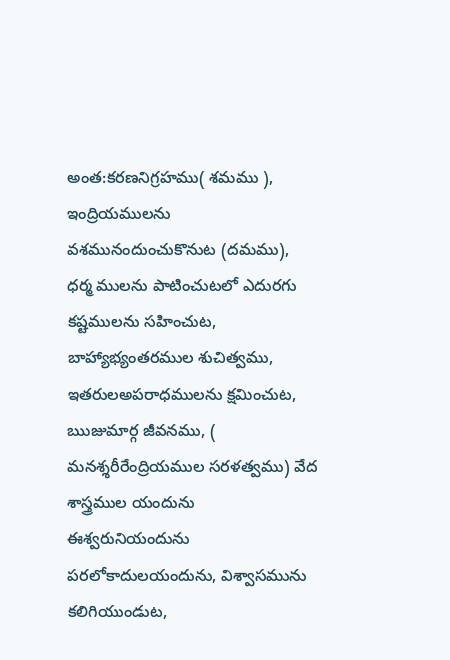అంత:కరణనిగ్రహము( శమము ), ఇంద్రియములను వశమునందుంచుకొనుట (దమము), ధర్మ ములను పాటించుటలో ఎదురగు కష్టములను సహించుట, బాహ్యాభ్యంతరముల శుచిత్వము, ఇతరులఅపరాధములను క్షమించుట, ఋజుమార్గ జీవనము, ( మనశ్శరీరేంద్రియముల సరళత్వము) వేద శాస్త్రముల యందును ఈశ్వరునియందును పరలోకాదులయందును, విశ్వాసమును కలిగియుండుట,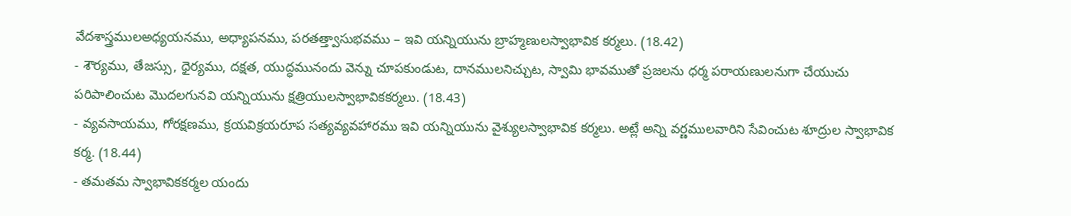వేదశాస్త్రములఅధ్యయనము, అధ్యాపనము, పరతత్త్వాసుభవము – ఇవి యన్నియును బ్రాహ్మణులస్వాభావిక కర్మలు. (18.42)
- శౌర్యము, తేజస్సు, ధైర్యము, దక్షత, యుద్ధమునందు వెన్ను చూపకుండుట, దానములనిచ్చుట, స్వామి భావముతో ప్రజలను ధర్మ పరాయణులనుగా చేయుచు పరిపాలించుట మొదలగునవి యన్నియును క్షత్రియులస్వాభావికకర్మలు. (18.43)
- వ్యవసాయము, గోరక్షణము, క్రయవిక్రయరూప సత్యవ్యవహారము ఇవి యన్నియును వైశ్యులస్వాభావిక కర్మలు. అట్లే అన్ని వర్ణములవారిని సేవించుట శూద్రుల స్వాభావిక కర్మ. (18.44)
- తమతమ స్వాభావికకర్మల యందు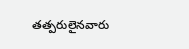తత్పరులైనవారు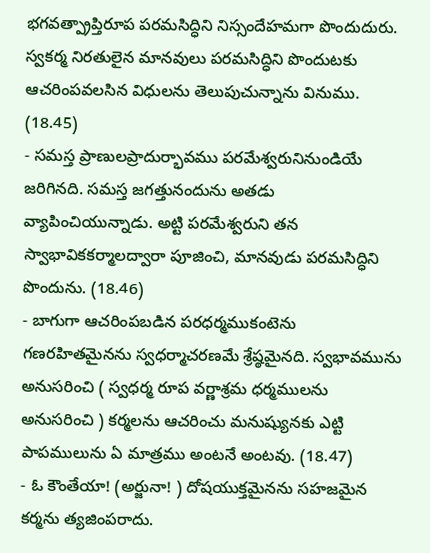భగవత్ప్రాప్తిరూప పరమసిద్ధిని నిస్సందేహమగా పొందుదురు. స్వకర్మ నిరతులైన మానవులు పరమసిద్ధిని పొందుటకు ఆచరింపవలసిన విధులను తెలుపుచున్నాను వినుము. (18.45)
- సమస్త ప్రాణులప్రాదుర్భావము పరమేశ్వరునినుండియే జరిగినది. సమస్త జగత్తునందును అతడు వ్యాపించియున్నాడు. అట్టి పరమేశ్వరుని తన స్వాభావికకర్మాలద్వారా పూజించి, మానవుడు పరమసిద్ధిని పొందును. (18.46)
- బాగుగా ఆచరింపబడిన పరధర్మముకంటెను గణరహితమైనను స్వధర్మాచరణమే శ్రేష్ఠమైనది. స్వభావమును అనుసరించి ( స్వధర్మ రూప వర్ణాశ్రమ ధర్మములను అనుసరించి ) కర్మలను ఆచరించు మనుష్యునకు ఎట్టి పాపములును ఏ మాత్రము అంటనే అంటవు. (18.47)
- ఓ కౌంతేయా! (అర్జునా! ) దోషయుక్తమైనను సహజమైన కర్మను త్యజింపరాదు.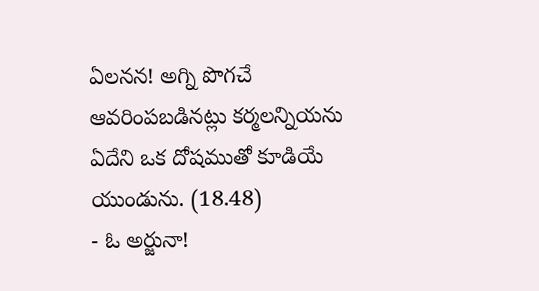ఏలనన! అగ్ని పొగచే ఆవరింపబడినట్లు కర్మలన్నియను ఏదేని ఒక దోషముతో కూడియే యుండును. (18.48)
- ఓ అర్జునా!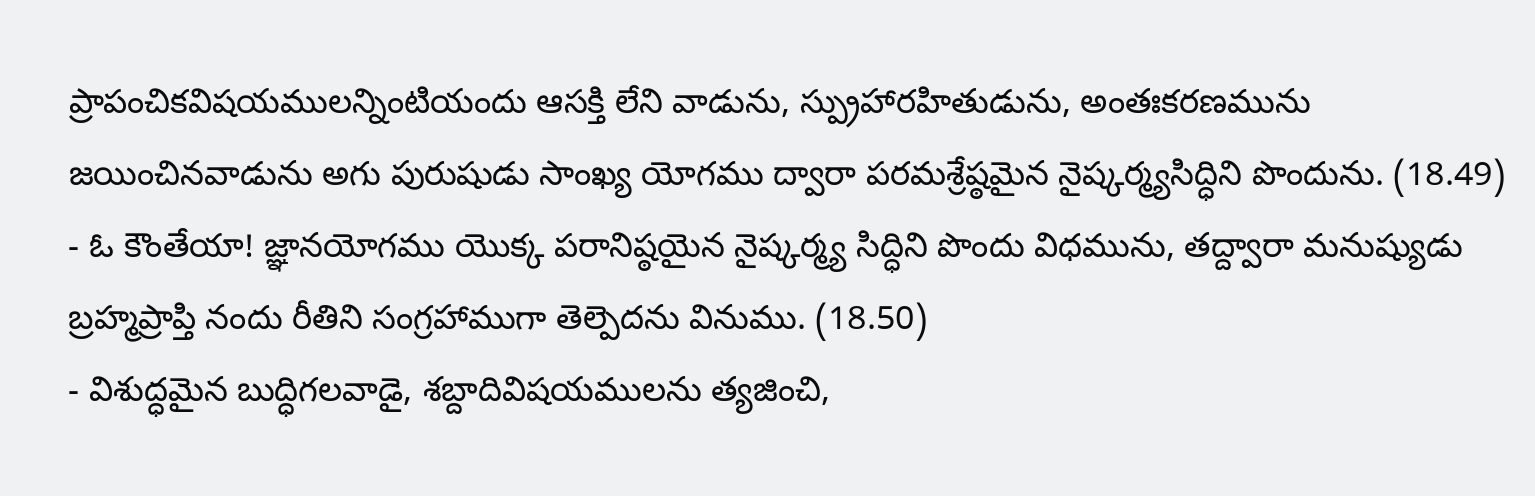ప్రాపంచికవిషయములన్నింటియందు ఆసక్తి లేని వాడును, స్ప్రుహారహితుడును, అంతఃకరణమును జయించినవాడును అగు పురుషుడు సాంఖ్య యోగము ద్వారా పరమశ్రేష్ఠమైన నైష్కర్మ్యసిద్ధిని పొందును. (18.49)
- ఓ కౌంతేయా! జ్ఞానయోగము యొక్క పరానిష్ఠయైన నైష్కర్మ్య సిద్ధిని పొందు విధమును, తద్ద్వారా మనుష్యుడు బ్రహ్మప్రాప్తి నందు రీతిని సంగ్రహాముగా తెల్పెదను వినుము. (18.50)
- విశుద్ధమైన బుద్ధిగలవాడై, శబ్దాదివిషయములను త్యజించి,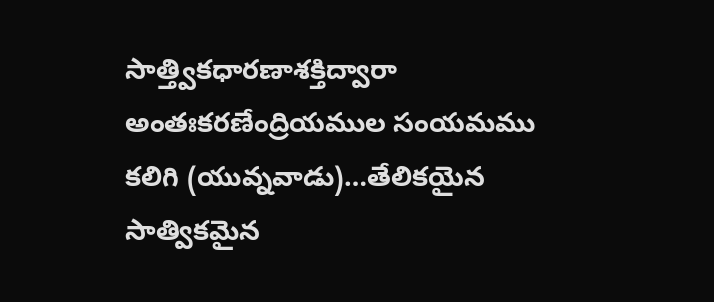సాత్త్వికధారణాశక్తిద్వారా అంతఃకరణేంద్రియముల సంయమము కలిగి (యువ్నవాడు)…తేలికయైన సాత్వికమైన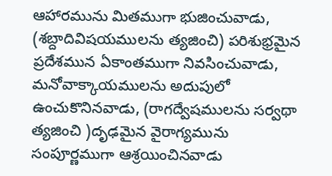ఆహారమును మితముగా భుజించువాడు, (శబ్దాదివిషయములను త్యజించి) పరిశుభ్రమైన ప్రదేశమున ఏకాంతముగా నివసించువాడు, మనోవాక్కాయములను అదుపులో ఉంచుకొనినవాడు, (రాగద్వేషములను సర్వథా త్యజించి )దృఢమైన వైరాగ్యమును సంపూర్ణముగా ఆశ్రయించినవాడు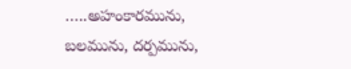…..అహంకారమును, బలమును, దర్పమును,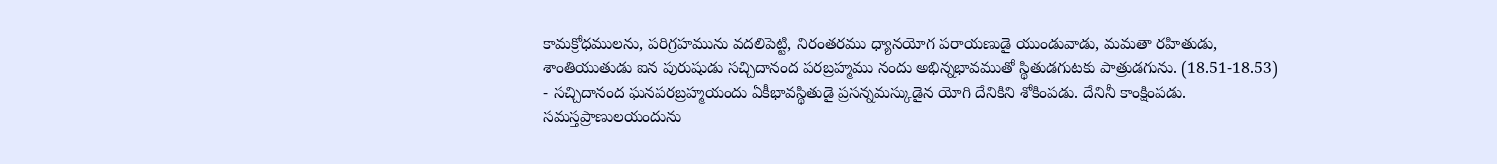కామక్రోధములను, పరిగ్రహమును వదలిపెట్టి, నిరంతరము ధ్యానయోగ పరాయణుడై యుండువాడు, మమతా రహితుడు, శాంతియుతుడు ఐన పురుషుడు సచ్చిదానంద పరబ్రహ్మము నందు అభిన్నభావముతో స్థితుడగుటకు పాత్రుడగును. (18.51-18.53)
- సచ్చిదానంద ఘనపరబ్రహ్మయందు ఏకీభావస్థితుడై ప్రసన్నమస్కుడైన యోగి దేనికిని శోకింపడు. దేనినీ కాంక్షింపడు. సమస్తప్రాణులయందును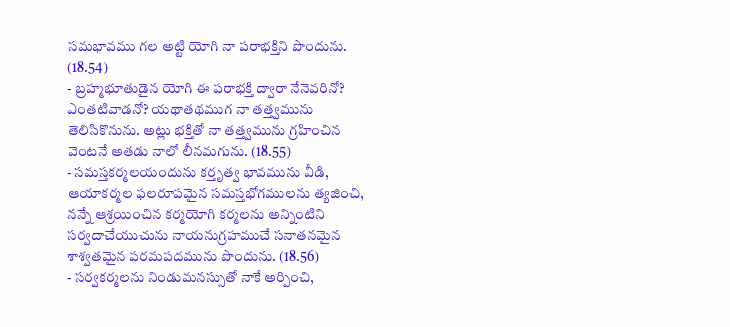సమభావము గల అట్టి యోగి నా పరాభక్తిని పొందును. (18.54)
- బ్రహ్మభూతుడైన యోగి ఈ పరాభక్తి ద్వారా నేనెవరినో? ఎంతటివాడనో? యథాతథముగ నా తత్త్వమును తెలిసికొనును. అట్లు భక్తితో నా తత్త్వమును గ్రహించిన వెంటనే అతడు నాలో లీనమగును. (18.55)
- సమస్తకర్మలయందును కర్తృత్వ భావమును వీడి, ఆయాకర్మల ఫలరూపమైన సమస్తభోగములను త్యజించి, నన్నే ఆశ్రయించిన కర్మయోగి కర్మలను అన్నింటిని సర్వదాచేయుచును నాయనుగ్రహముచే సనాతనమైన శాశ్వతమైన పరమపదమును పొందును. (18.56)
- సర్వకర్మలను నిండుమనస్సుతో నాకే అర్పించి,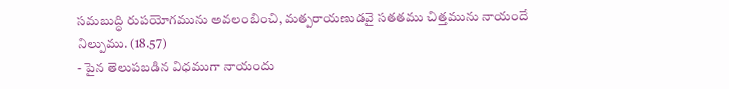సమబుద్ధి రుపయోగమును అవలంబించి, మత్పరాయణుడవై సతతము చిత్తమును నాయందే నిల్పుము. (18.57)
- పైన తెలుపబడిన విధముగా నాయందు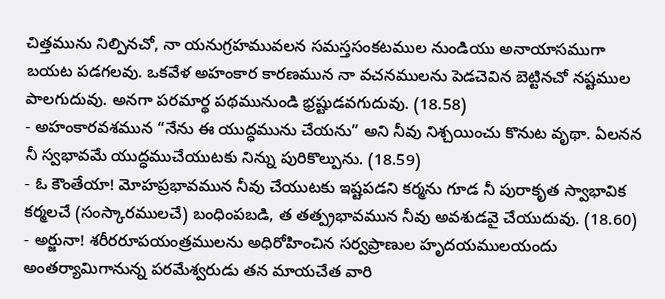చిత్తమును నిల్పినచో, నా యనుగ్రహమువలన సమస్తసంకటముల నుండియు అనాయాసముగా బయట పడగలవు. ఒకవేళ అహంకార కారణమున నా వచనములను పెడచెవిన బెట్టినచో నష్టముల పాలగుదువు. అనగా పరమార్థ పథమునుండి భ్రష్టుడవగుదువు. (18.58)
- అహంకారవశమున “నేను ఈ యుద్ధమును చేయను” అని నీవు నిశ్చయించు కొనుట వృథా. ఏలనన నీ స్వభావమే యుద్ధముచేయుటకు నిన్ను పురికొల్పును. (18.59)
- ఓ కౌంతేయా! మోహప్రభావమున నీవు చేయుటకు ఇష్టపడని కర్మను గూడ నీ పురాకృత స్వాభావిక కర్మలచే (సంస్కారములచే) బంధింపబడి, త తత్ప్రభావమున నీవు అవశుడవై చేయుదువు. (18.60)
- అర్జునా! శరీరరూపయంత్రములను అధిరోహించిన సర్వప్రాణుల హృదయములయందు అంతర్యామిగానున్న పరమేశ్వరుడు తన మాయచేత వారి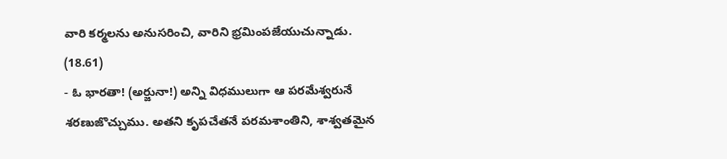వారి కర్మలను అనుసరించి, వారిని భ్రమింపజేయుచున్నాడు. (18.61)
- ఓ భారతా! (అర్జునా!) అన్ని విధములుగా ఆ పరమేశ్వరునే శరణుజొచ్చుము. అతని కృపచేతనే పరమశాంతిని, శాశ్వతమైన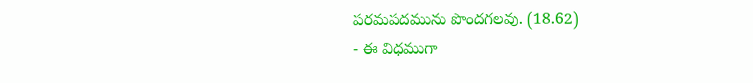పరమపదమును పొందగలవు. (18.62)
- ఈ విధముగా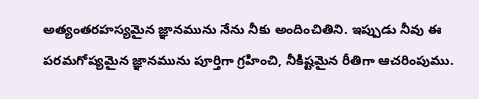అత్యంతరహస్యమైన జ్ఞానమును నేను నీకు అందించితిని. ఇప్పుడు నీవు ఈ పరమగోప్యమైన జ్ఞానమును పూర్తిగా గ్రహించి, నీకిష్టమైన రీతిగా ఆచరింపుము.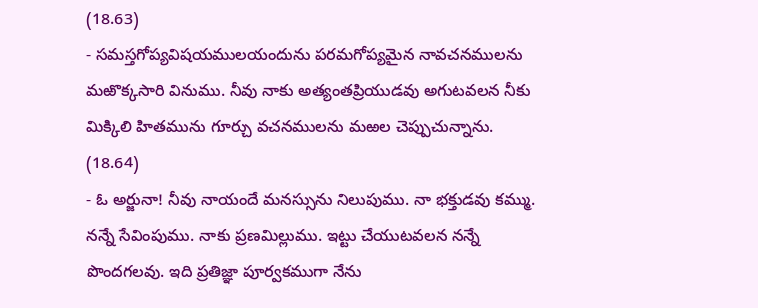(18.63)
- సమస్తగోప్యవిషయములయందును పరమగోప్యమైన నావచనములను మఱొక్కసారి వినుము. నీవు నాకు అత్యంతప్రియుడవు అగుటవలన నీకు మిక్కిలి హితమును గూర్చు వచనములను మఱల చెప్పుచున్నాను. (18.64)
- ఓ అర్జునా! నీవు నాయందే మనస్సును నిలుపుము. నా భక్తుడవు కమ్ము. నన్నే సేవింపుము. నాకు ప్రణమిల్లుము. ఇట్టు చేయుటవలన నన్నే పొందగలవు. ఇది ప్రతిజ్ఞా పూర్వకముగా నేను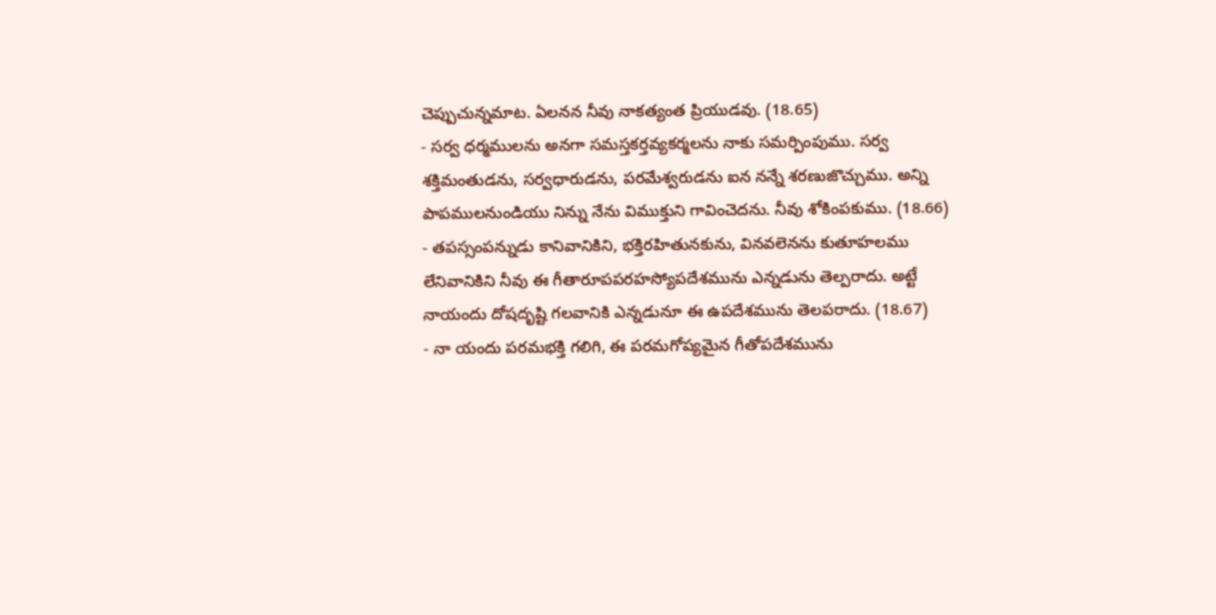చెప్పుచున్నమాట. ఏలనన నీవు నాకత్యంత ప్రియుడవు. (18.65)
- సర్వ ధర్మములను అనగా సమస్తకర్తవ్యకర్మలను నాకు సమర్పింపుము. సర్వ శక్తిమంతుడను, సర్వధారుడను, పరమేశ్వరుడను ఐన నన్నే శరణుజొచ్చుము. అన్ని పాపములనుండియు నిన్ను నేను విముక్తుని గావించెదను. నీవు శోకింపకుము. (18.66)
- తపస్సంపన్నుడు కానివానికిని, భక్తిరహితునకును, వినవలెనను కుతూహలము లేనివానికిని నీవు ఈ గీతారూపపరహస్యోపదేశమును ఎన్నడును తెల్పరాదు. అట్టే నాయందు దోషదృష్టి గలవానికి ఎన్నడునూ ఈ ఉపదేశమును తెలపరాదు. (18.67)
- నా యందు పరమభక్తి గలిగి, ఈ పరమగోప్యమైన గీతోపదేశమును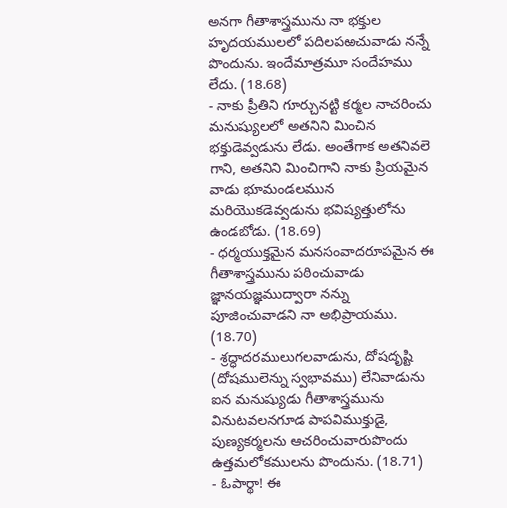అనగా గీతాశాస్త్రమును నా భక్తుల హృదయములలో పదిలపఱచువాడు నన్నే పొందును. ఇందేమాత్రమూ సందేహము లేదు. (18.68)
- నాకు ప్రీతిని గూర్చునట్టి కర్మల నాచరించు మనుష్యులలో అతనిని మించిన భక్తుడెవ్వడును లేడు. అంతేగాక అతనివలె గాని, అతనిని మించిగాని నాకు ప్రియమైన వాడు భూమండలమున మరియెుకడెవ్వడును భవిష్యత్తులోను ఉండబోడు. (18.69)
- ధర్మయుక్తమైన మనసంవాదరూపమైన ఈ గీతాశాస్త్రమును పఠించువాడు జ్ఞానయజ్ఞముద్వారా నన్ను పూజించువాడని నా అభిప్రాయము. (18.70)
- శ్రద్ధాదరములుగలవాడును, దోషదృష్టి (దోషములెన్ను స్వభావము) లేనివాడును ఐన మనుష్యుడు గీతాశాస్త్రమును వినుటవలనగూడ పాపవిముక్తుడై, పుణ్యకర్మలను ఆచరించువారుపొందు ఉత్తమలోకములను పొందును. (18.71)
- ఓపార్థా! ఈ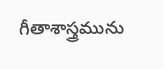గీతాశాస్త్రమును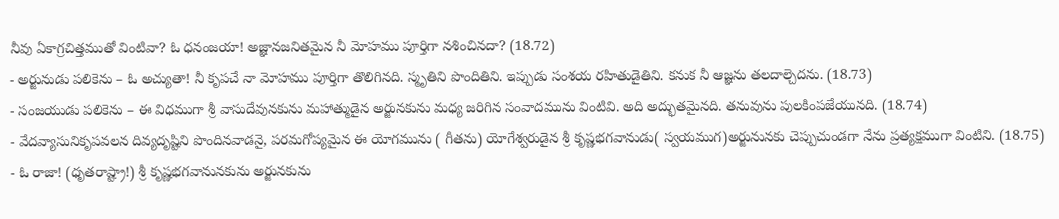నీవు ఏకాగ్రచిత్తముతో వింటివా? ఓ ధనంజయా! అజ్ఞానజనితమైన నీ వెూహము పూర్తిగా నశించినదా? (18.72)
- అర్జునుడు పలికెను – ఓ అచ్యుతా! నీ కృపచే నా వెూహము పూర్తిగా తొలిగినది. స్మృతిని పొందితిని. ఇప్పుడు సంశయ రహితుడైతిని. కనుక నీ ఆజ్ఞను తలదాల్చెదను. (18.73)
- సంజయుడు పలికెను – ఈ విధముగా శ్రీ వాసుదేవునకును మహాత్ముడైన అర్జునకును మధ్య జరిగిన సంవాదమును వింటివి. అది అద్భుతమైనది. తనువును పులకింపజేయునది. (18.74)
- వేదవ్యాసునికృపవలన దివ్యదృష్టిని పొందినవాడనై, పరమగోప్యమైన ఈ యోగమును ( గీతను) యోగేశ్వరుడైన శ్రీ కృష్ణభగవానుడు( స్వయముగ)అర్జునునకు చెప్పుచుండగా నేను ప్రత్యక్షముగా వింటిని. (18.75)
- ఓ రాజా! (ధృతరాష్ట్రా!) శ్రీ కృష్ణభగవానునకును అర్జునకును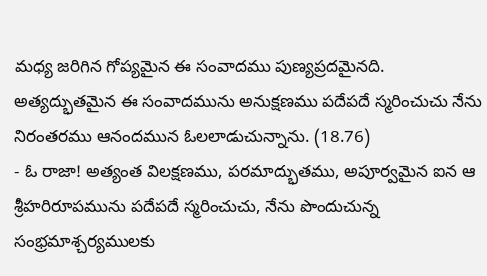మధ్య జరిగిన గోప్యమైన ఈ సంవాదము పుణ్యప్రదమైనది. అత్యద్భుతమైన ఈ సంవాదమును అనుక్షణము పదేపదే స్మరించుచు నేను నిరంతరము ఆనందమున ఓలలాడుచున్నాను. (18.76)
- ఓ రాజా! అత్యంత విలక్షణము, పరమాద్భుతము, అపూర్వమైన ఐన ఆ శ్రీహరిరూపమును పదేపదే స్మరించుచు, నేను పొందుచున్న సంభ్రమాశ్చర్యములకు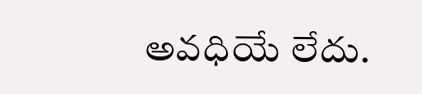అవధియే లేదు.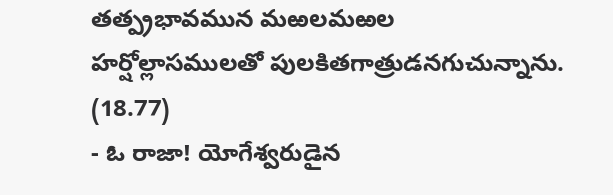తత్ప్రభావమున మఱలమఱల హర్షోల్లాసములతో పులకితగాత్రుడనగుచున్నాను. (18.77)
- ఓ రాజా! యోగేశ్వరుడైన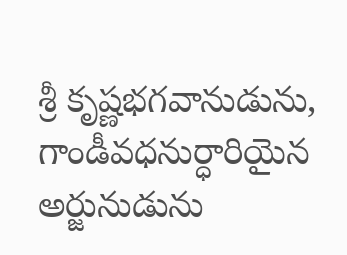శ్రీ కృష్ణభగవానుడును, గాండీవధనుర్ధారియైన అర్జునుడును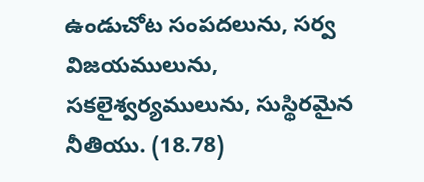ఉండుచోట సంపదలును, సర్వ విజయములును, సకలైశ్వర్యములును, సుస్థిరమైన నీతియు. (18.78)